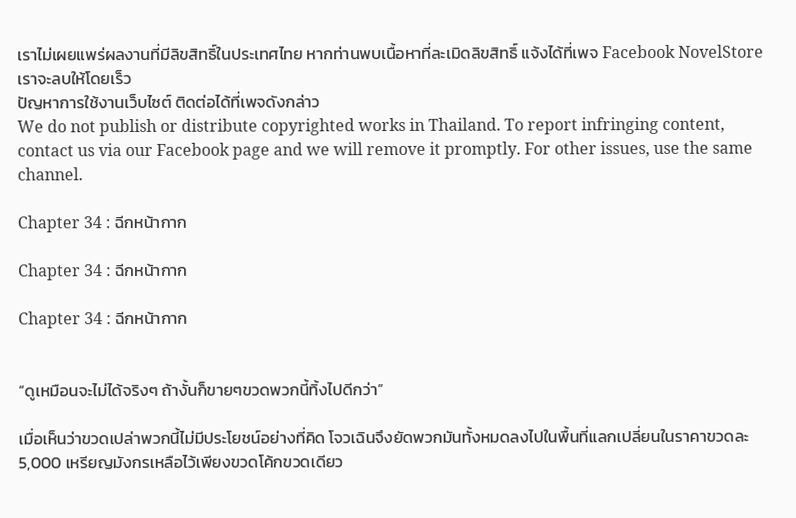เราไม่เผยแพร่ผลงานที่มีลิขสิทธิ์ในประเทศไทย หากท่านพบเนื้อหาที่ละเมิดลิขสิทธิ์ แจ้งได้ที่เพจ Facebook NovelStore เราจะลบให้โดยเร็ว
ปัญหาการใช้งานเว็บไซต์ ติดต่อได้ที่เพจดังกล่าว
We do not publish or distribute copyrighted works in Thailand. To report infringing content, contact us via our Facebook page and we will remove it promptly. For other issues, use the same channel.

Chapter 34 : ฉีกหน้ากาก

Chapter 34 : ฉีกหน้ากาก

Chapter 34 : ฉีกหน้ากาก


“ดูเหมือนจะไม่ได้จริงๆ ถ้างั้นก็ขายๆขวดพวกนี้ทิ้งไปดีกว่า”

เมื่อเห็นว่าขวดเปล่าพวกนี้ไม่มีประโยชน์อย่างที่คิด โจวเฉินจึงยัดพวกมันทั้งหมดลงไปในพื้นที่แลกเปลี่ยนในราคาขวดละ 5,000 เหรียญมังกรเหลือไว้เพียงขวดโค้กขวดเดียว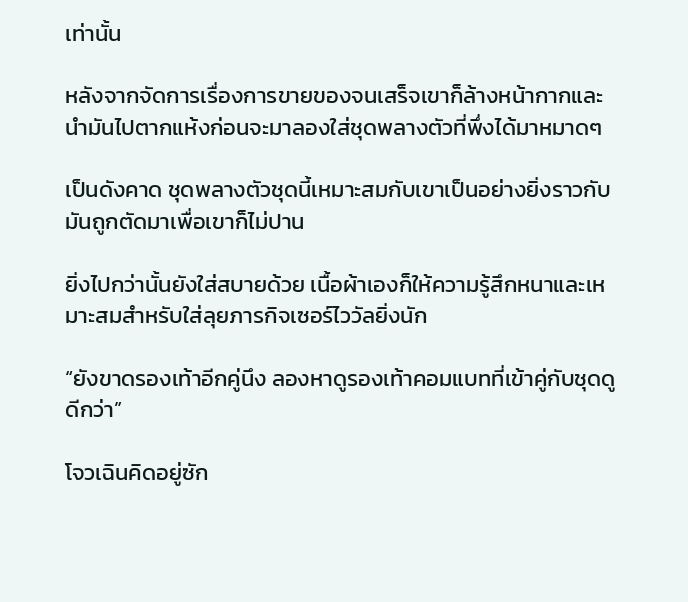เท่านั้น

หลังจากจัดการเรื่องการขายของจนเสร็จเขาก็ล้างหน้ากากและนำมันไปตากแห้งก่อนจะมาลองใส่ชุดพลางตัวที่พึ่งได้มาหมาดๆ

เป็นดังคาด ชุดพลางตัวชุดนี้เหมาะสมกับเขาเป็นอย่างยิ่งราวกับมันถูกตัดมาเพื่อเขาก็ไม่ปาน

ยิ่งไปกว่านั้นยังใส่สบายด้วย เนื้อผ้าเองก็ให้ความรู้สึกหนาและเหมาะสมสำหรับใส่ลุยภารกิจเซอร์ไววัลยิ่งนัก

“ยังขาดรองเท้าอีกคู่นึง ลองหาดูรองเท้าคอมแบทที่เข้าคู่กับชุดดูดีกว่า”

โจวเฉินคิดอยู่ซัก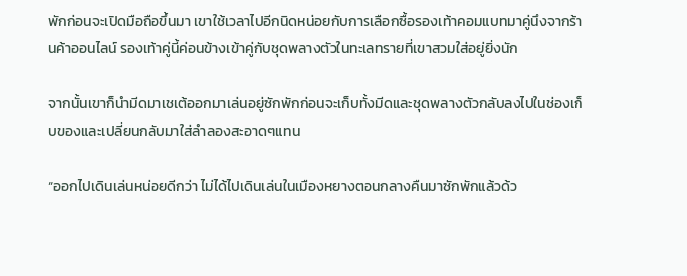พักก่อนจะเปิดมือถือขึ้นมา เขาใช้เวลาไปอีกนิดหน่อยกับการเลือกซื้อรองเท้าคอมแบทมาคู่นึงจากร้านค้าออนไลน์ รองเท้าคู่นี้ค่อนข้างเข้าคู่กับชุดพลางตัวในทะเลทรายที่เขาสวมใส่อยู่ยิ่งนัก

จากนั้นเขาก็นำมีดมาเชเต้ออกมาเล่นอยู่ซักพักก่อนจะเก็บทั้งมีดและชุดพลางตัวกลับลงไปในช่องเก็บของและเปลี่ยนกลับมาใส่ลำลองสะอาดๆแทน

“ออกไปเดินเล่นหน่อยดีกว่า ไม่ได้ไปเดินเล่นในเมืองหยางตอนกลางคืนมาซักพักแล้วด้ว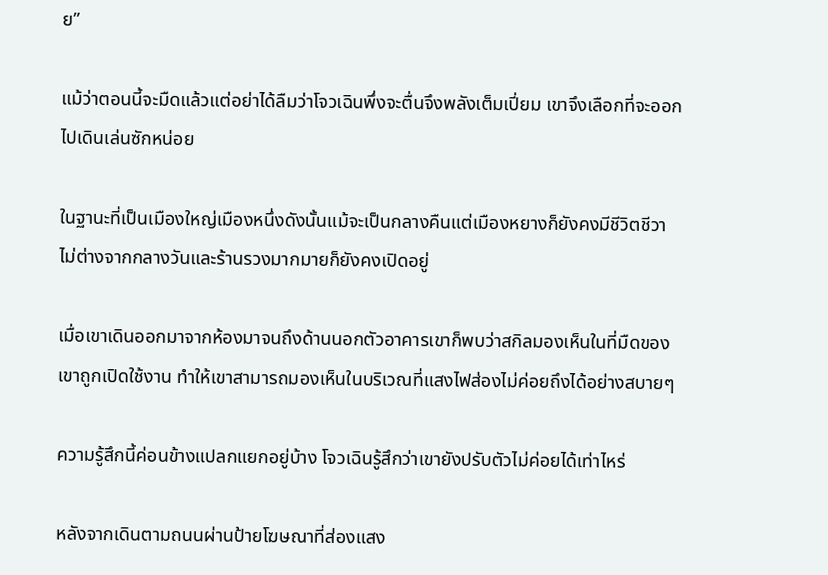ย”

แม้ว่าตอนนี้จะมืดแล้วแต่อย่าได้ลืมว่าโจวเฉินพึ่งจะตื่นจึงพลังเต็มเปี่ยม เขาจึงเลือกที่จะออกไปเดินเล่นซักหน่อย

ในฐานะที่เป็นเมืองใหญ่เมืองหนึ่งดังนั้นแม้จะเป็นกลางคืนแต่เมืองหยางก็ยังคงมีชีวิตชีวาไม่ต่างจากกลางวันและร้านรวงมากมายก็ยังคงเปิดอยู่

เมื่อเขาเดินออกมาจากห้องมาจนถึงด้านนอกตัวอาคารเขาก็พบว่าสกิลมองเห็นในที่มืดของเขาถูกเปิดใช้งาน ทำให้เขาสามารถมองเห็นในบริเวณที่แสงไฟส่องไม่ค่อยถึงได้อย่างสบายๆ

ความรู้สึกนี้ค่อนข้างแปลกแยกอยู่บ้าง โจวเฉินรู้สึกว่าเขายังปรับตัวไม่ค่อยได้เท่าไหร่

หลังจากเดินตามถนนผ่านป้ายโฆษณาที่ส่องแสง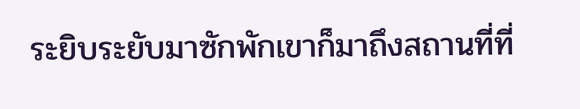ระยิบระยับมาซักพักเขาก็มาถึงสถานที่ที่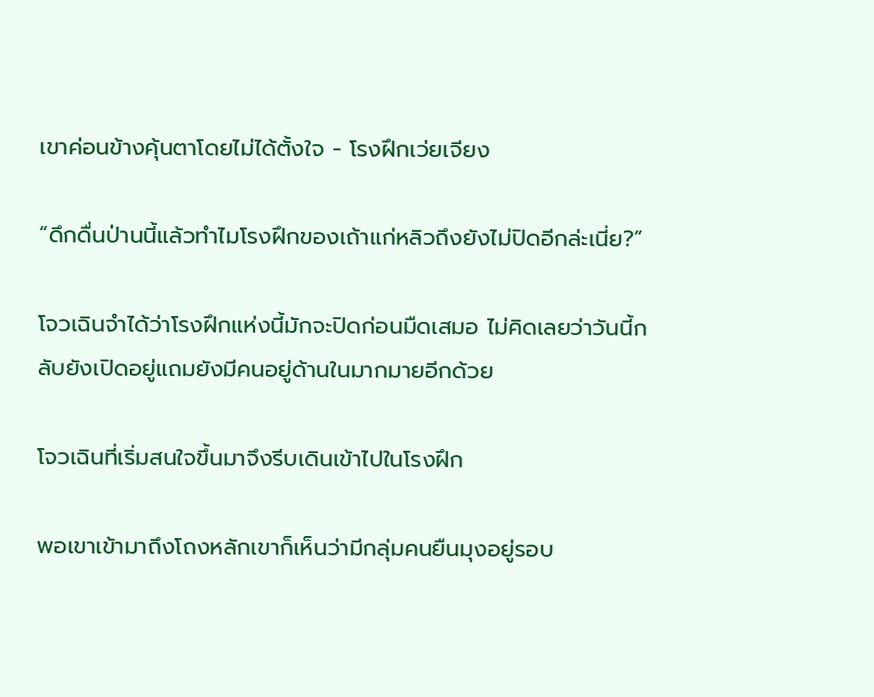เขาค่อนข้างคุ้นตาโดยไม่ได้ตั้งใจ - โรงฝึกเว่ยเจียง

“ดึกดื่นป่านนี้แล้วทำไมโรงฝึกของเถ้าแก่หลิวถึงยังไม่ปิดอีกล่ะเนี่ย?”

โจวเฉินจำได้ว่าโรงฝึกแห่งนี้มักจะปิดก่อนมืดเสมอ ไม่คิดเลยว่าวันนี้กลับยังเปิดอยู่แถมยังมีคนอยู่ด้านในมากมายอีกด้วย

โจวเฉินที่เริ่มสนใจขึ้นมาจึงรีบเดินเข้าไปในโรงฝึก

พอเขาเข้ามาถึงโถงหลักเขาก็เห็นว่ามีกลุ่มคนยืนมุงอยู่รอบ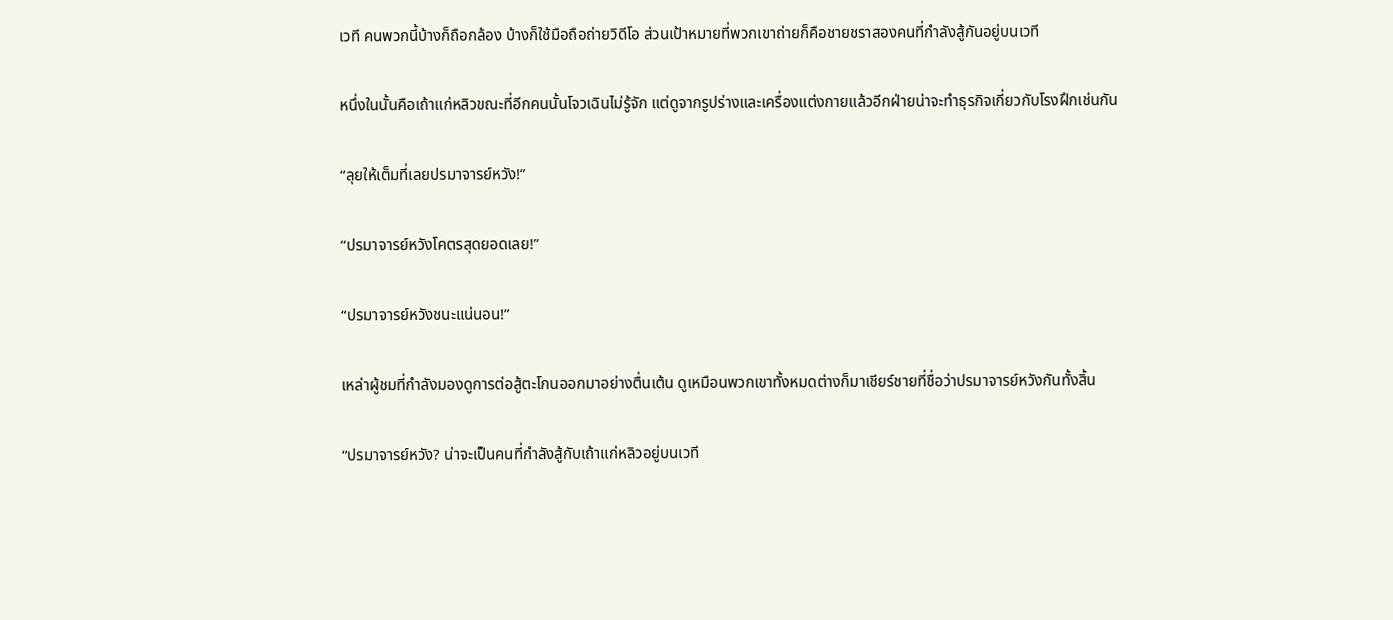เวที คนพวกนี้บ้างก็ถือกล้อง บ้างก็ใช้มือถือถ่ายวิดีโอ ส่วนเป้าหมายที่พวกเขาถ่ายก็คือชายชราสองคนที่กำลังสู้กันอยู่บนเวที

หนึ่งในนั้นคือเถ้าแก่หลิวขณะที่อีกคนนั้นโจวเฉินไม่รู้จัก แต่ดูจากรูปร่างและเครื่องแต่งกายแล้วอีกฝ่ายน่าจะทำธุรกิจเกี่ยวกับโรงฝึกเช่นกัน

“ลุยให้เต็มที่เลยปรมาจารย์หวัง!”

“ปรมาจารย์หวังโคตรสุดยอดเลย!”

“ปรมาจารย์หวังชนะแน่นอน!”

เหล่าผู้ชมที่กำลังมองดูการต่อสู้ตะโกนออกมาอย่างตื่นเต้น ดูเหมือนพวกเขาทั้งหมดต่างก็มาเชียร์ชายที่ชื่อว่าปรมาจารย์หวังกันทั้งสิ้น

“ปรมาจารย์หวัง? น่าจะเป็นคนที่กำลังสู้กับเถ้าแก่หลิวอยู่บนเวที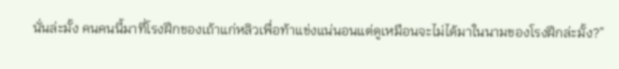นั่นล่ะมั้ง คนคนนี้มาที่โรงฝึกของเถ้าแก่หลิวเพื่อท้าแข่งแน่นอนแต่ดูเหมือนจะไม่ได้มาในนามของโรงฝึกล่ะมั้ง?”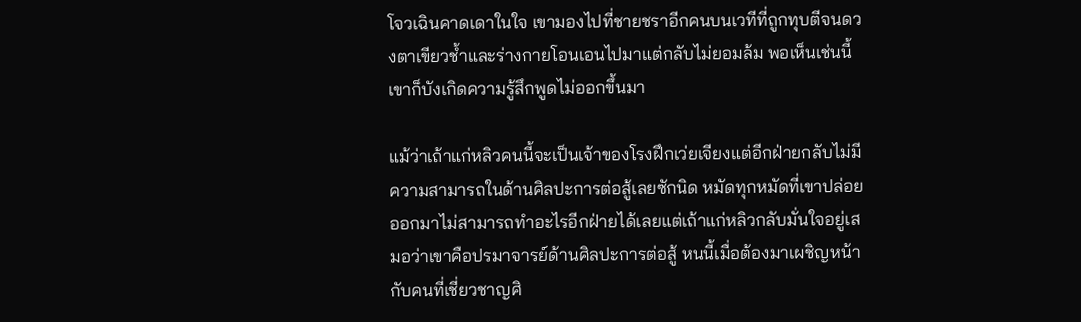โจวเฉินคาดเดาในใจ เขามองไปที่ชายชราอีกคนบนเวทีที่ถูกทุบตีจนดวงตาเขียวช้ำและร่างกายโอนเอนไปมาแต่กลับไม่ยอมล้ม พอเห็นเช่นนี้เขาก็บังเกิดความรู้สึกพูดไม่ออกขึ้นมา

แม้ว่าเถ้าแก่หลิวคนนี้จะเป็นเจ้าของโรงฝึกเว่ยเจียงแต่อีกฝ่ายกลับไม่มีความสามารถในด้านศิลปะการต่อสู้เลยซักนิด หมัดทุกหมัดที่เขาปล่อยออกมาไม่สามารถทำอะไรอีกฝ่ายได้เลยแต่เถ้าแก่หลิวกลับมั่นใจอยู่เสมอว่าเขาคือปรมาจารย์ด้านศิลปะการต่อสู้ หนนี้เมื่อต้องมาเผชิญหน้ากับคนที่เชี่ยวชาญศิ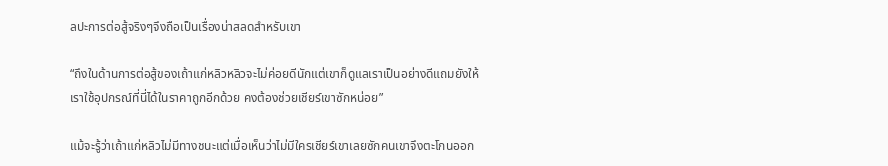ลปะการต่อสู้จริงๆจึงถือเป็นเรื่องน่าสลดสำหรับเขา

“ถึงในด้านการต่อสู้ของเถ้าแก่หลิวหลิวจะไม่ค่อยดีนักแต่เขาก็ดูแลเราเป็นอย่างดีแถมยังให้เราใช้อุปกรณ์ที่นี่ได้ในราคาถูกอีกด้วย คงต้องช่วยเชียร์เขาซักหน่อย”

แม้จะรู้ว่าเถ้าแก่หลิวไม่มีทางชนะแต่เมื่อเห็นว่าไม่มีใครเชียร์เขาเลยซักคนเขาจึงตะโกนออก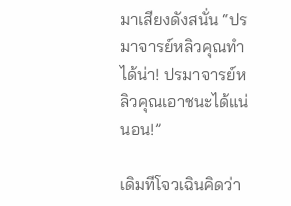มาเสียงดังสนั่น “ปรมาจารย์หลิวคุณทำได้น่า! ปรมาจารย์หลิวคุณเอาชนะได้แน่นอน!”

เดิมทีโจวเฉินคิดว่า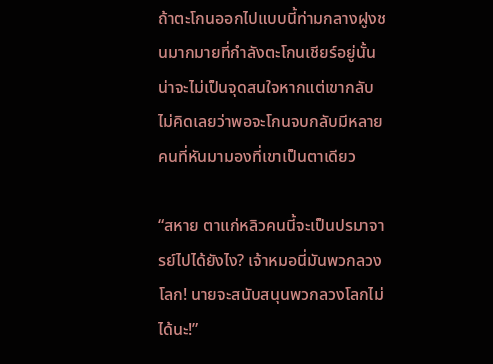ถ้าตะโกนออกไปแบบนี้ท่ามกลางฝูงชนมากมายที่กำลังตะโกนเชียร์อยู่นั้นน่าจะไม่เป็นจุดสนใจหากแต่เขากลับไม่คิดเลยว่าพอจะโกนจบกลับมีหลายคนที่หันมามองที่เขาเป็นตาเดียว

“สหาย ตาแก่หลิวคนนี้จะเป็นปรมาจารย์ไปได้ยังไง? เจ้าหมอนี่มันพวกลวงโลก! นายจะสนับสนุนพวกลวงโลกไม่ได้นะ!”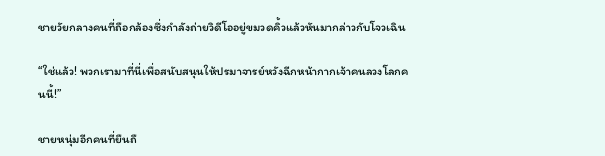ชายวัยกลางคนที่ถือกล้องซึ่งกำลังถ่ายวิดีโออยู่ขมวดคิ้วแล้วหันมากล่าวกับโจวเฉิน

“ใช่แล้ว! พวกเรามาที่นี่เพื่อสนับสนุนให้ปรมาจารย์หวังฉีกหน้ากากเจ้าคนลวงโลกคนนี้!”

ชายหนุ่มอีกคนที่ยืนถื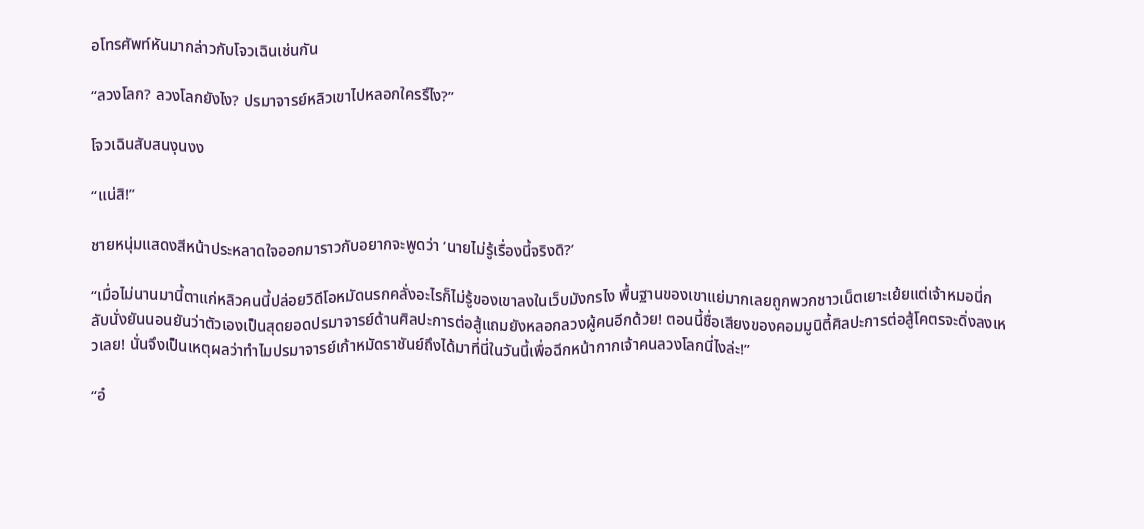อโทรศัพท์หันมากล่าวกับโจวเฉินเช่นกัน

“ลวงโลก? ลวงโลกยังไง? ปรมาจารย์หลิวเขาไปหลอกใครรึไง?”

โจวเฉินสับสนงุนงง

“แน่สิ!”

ชายหนุ่มแสดงสีหน้าประหลาดใจออกมาราวกับอยากจะพูดว่า ‘นายไม่รู้เรื่องนี้จริงดิ?’

“เมื่อไม่นานมานี้ตาแก่หลิวคนนี้ปล่อยวิดีโอหมัดนรกคลั่งอะไรก็ไม่รู้ของเขาลงในเว็บมังกรไง พื้นฐานของเขาแย่มากเลยถูกพวกชาวเน็ตเยาะเย้ยแต่เจ้าหมอนี่กลับนั่งยันนอนยันว่าตัวเองเป็นสุดยอดปรมาจารย์ด้านศิลปะการต่อสู้แถมยังหลอกลวงผู้คนอีกด้วย! ตอนนี้ชื่อเสียงของคอมมูนิตี้ศิลปะการต่อสู้โคตรจะดิ่งลงเหวเลย! นั่นจึงเป็นเหตุผลว่าทำไมปรมาจารย์เก้าหมัดราชันย์ถึงได้มาที่นี่ในวันนี้เพื่อฉีกหน้ากากเจ้าคนลวงโลกนี่ไงล่ะ!”

“อ๋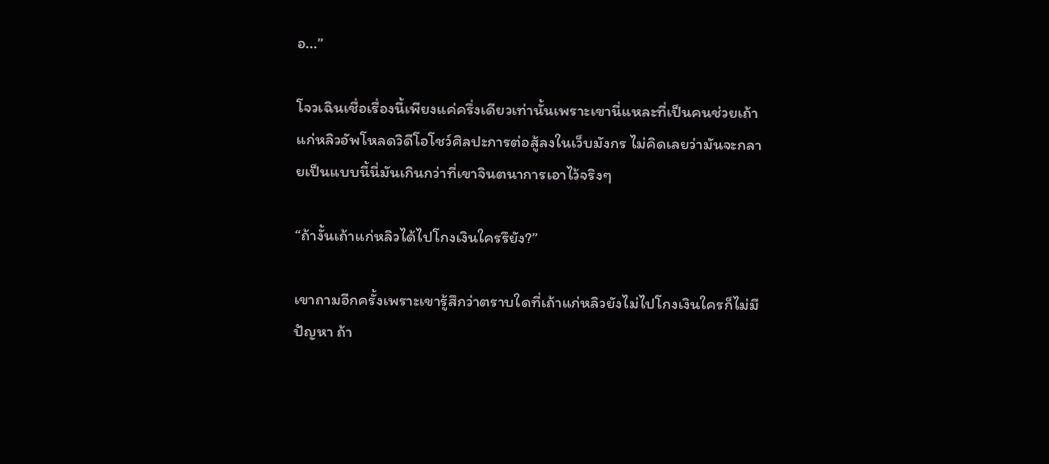อ...”

โจวเฉินเชื่อเรื่องนี้เพียงแค่ครึ่งเดียวเท่านั้นเพราะเขานี่แหละที่เป็นคนช่วยเถ้าแก่หลิวอัพโหลดวิดีโอโชว์ศิลปะการต่อสู้ลงในเว็บมังกร ไม่คิดเลยว่ามันจะกลายเป็นแบบนี้นี่มันเกินกว่าที่เขาจินตนาการเอาไว้จริงๆ

“ถ้างั้นเถ้าแก่หลิวได้ไปโกงเงินใครรึยัง?”

เขาถามอีกครั้งเพราะเขารู้สึกว่าตราบใดที่เถ้าแก่หลิวยังไม่ไปโกงเงินใครก็ไม่มีปัญหา ถ้า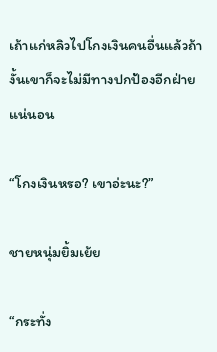เถ้าแก่หลิวไปโกงเงินคนอื่นแล้วถ้างั้นเขาก็จะไม่มีทางปกป้องอีกฝ่ายแน่นอน

“โกงเงินหรอ? เขาอ่ะนะ?”

ชายหนุ่มยิ้มเย้ย

“กระทั่ง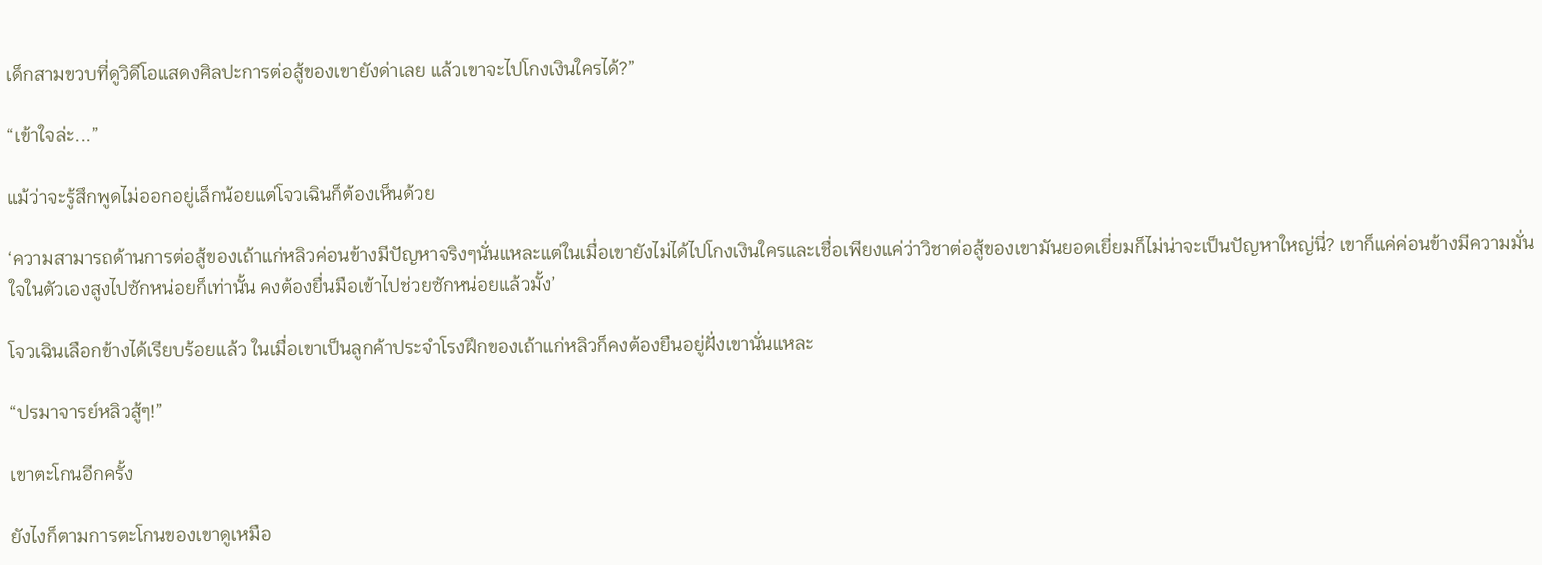เด็กสามขวบที่ดูวิดีโอแสดงศิลปะการต่อสู้ของเขายังด่าเลย แล้วเขาจะไปโกงเงินใครได้?”

“เข้าใจล่ะ...”

แม้ว่าจะรู้สึกพูดไม่ออกอยู่เล็กน้อยแต่โจวเฉินก็ต้องเห็นด้วย

‘ความสามารถด้านการต่อสู้ของเถ้าแก่หลิวค่อนข้างมีปัญหาจริงๆนั่นแหละแต่ในเมื่อเขายังไม่ได้ไปโกงเงินใครและเชื่อเพียงแค่ว่าวิชาต่อสู้ของเขามันยอดเยี่ยมก็ไม่น่าจะเป็นปัญหาใหญ่นี่? เขาก็แค่ค่อนข้างมีความมั่นใจในตัวเองสูงไปซักหน่อยก็เท่านั้น คงต้องยื่นมือเข้าไปช่วยซักหน่อยแล้วมั้ง’

โจวเฉินเลือกข้างได้เรียบร้อยแล้ว ในเมื่อเขาเป็นลูกค้าประจำโรงฝึกของเถ้าแก่หลิวก็คงต้องยืนอยู่ฝั่งเขานั่นแหละ

“ปรมาจารย์หลิวสู้ๆ!”

เขาตะโกนอีกครั้ง

ยังไงก็ตามการตะโกนของเขาดูเหมือ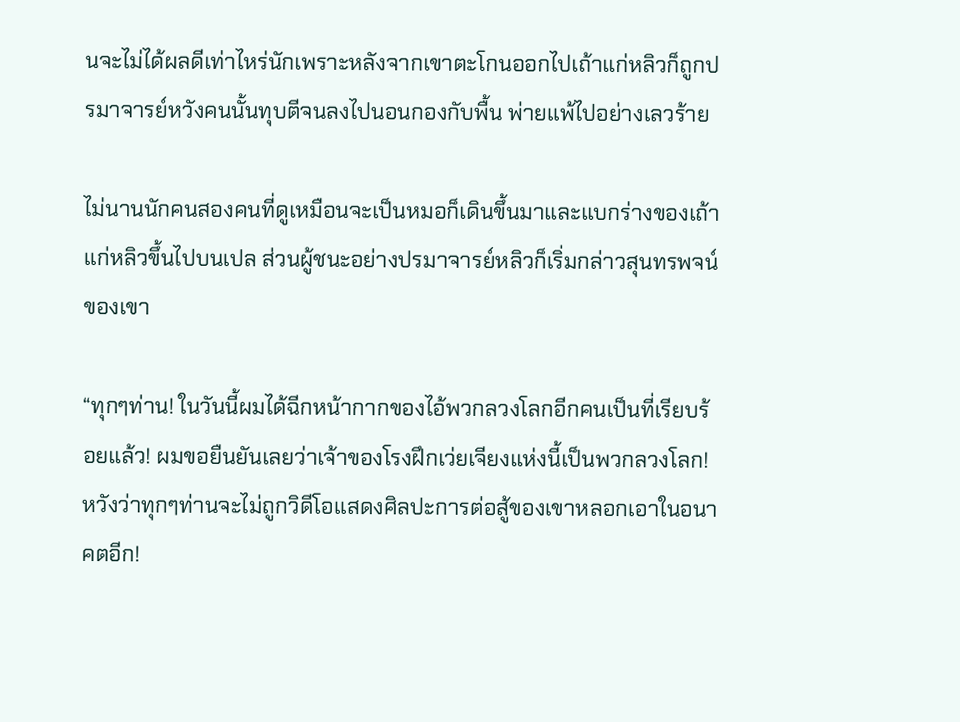นจะไม่ได้ผลดีเท่าไหร่นักเพราะหลังจากเขาตะโกนออกไปเถ้าแก่หลิวก็ถูกปรมาจารย์หวังคนนั้นทุบตีจนลงไปนอนกองกับพื้น พ่ายแพ้ไปอย่างเลวร้าย

ไม่นานนักคนสองคนที่ดูเหมือนจะเป็นหมอก็เดินขึ้นมาและแบกร่างของเถ้าแก่หลิวขึ้นไปบนเปล ส่วนผู้ชนะอย่างปรมาจารย์หลิวก็เริ่มกล่าวสุนทรพจน์ของเขา

“ทุกๆท่าน! ในวันนี้ผมได้ฉีกหน้ากากของไอ้พวกลวงโลกอีกคนเป็นที่เรียบร้อยแล้ว! ผมขอยืนยันเลยว่าเจ้าของโรงฝึกเว่ยเจียงแห่งนี้เป็นพวกลวงโลก! หวังว่าทุกๆท่านจะไม่ถูกวิดีโอแสดงศิลปะการต่อสู้ของเขาหลอกเอาในอนาคตอีก!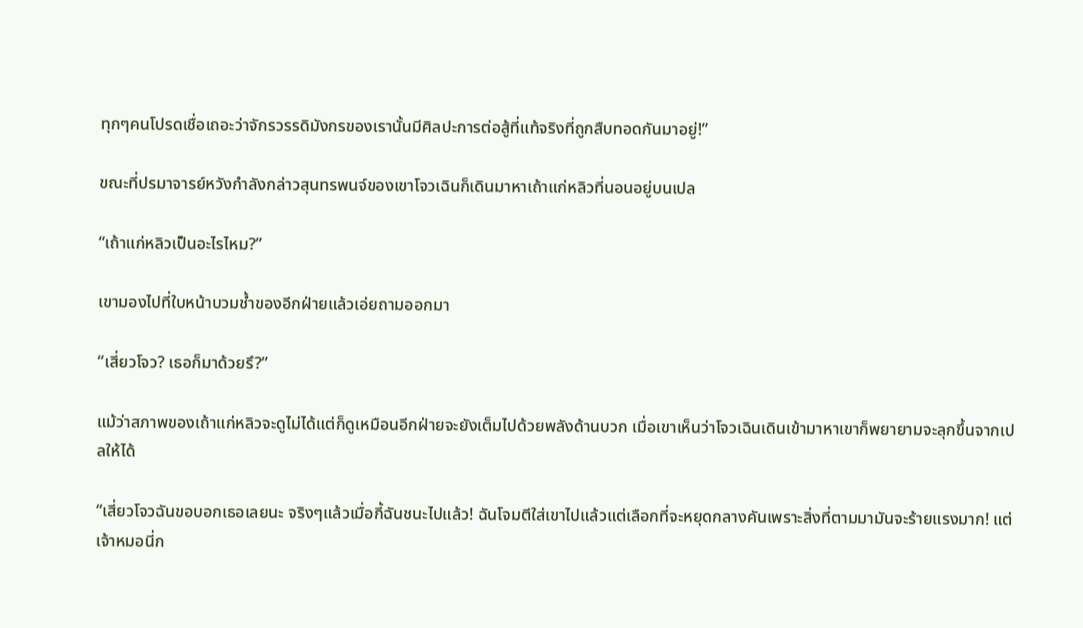ทุกๆคนโปรดเชื่อเถอะว่าจักรวรรดิมังกรของเรานั้นมีศิลปะการต่อสู้ที่แท้จริงที่ถูกสืบทอดกันมาอยู่!”

ขณะที่ปรมาจารย์หวังกำลังกล่าวสุนทรพนจ์ของเขาโจวเฉินก็เดินมาหาเถ้าแก่หลิวที่นอนอยู่บนเปล

“เถ้าแก่หลิวเป็นอะไรไหม?”

เขามองไปที่ใบหน้าบวมช้ำของอีกฝ่ายแล้วเอ่ยถามออกมา

“เสี่ยวโจว? เธอก็มาด้วยรึ?”

แม้ว่าสภาพของเถ้าแก่หลิวจะดูไม่ได้แต่ก็ดูเหมือนอีกฝ่ายจะยังเต็มไปด้วยพลังด้านบวก เมื่อเขาเห็นว่าโจวเฉินเดินเข้ามาหาเขาก็พยายามจะลุกขึ้นจากเปลให้ได้

“เสี่ยวโจวฉันขอบอกเธอเลยนะ จริงๆแล้วเมื่อกี้ฉันชนะไปแล้ว! ฉันโจมตีใส่เขาไปแล้วแต่เลือกที่จะหยุดกลางคันเพราะสิ่งที่ตามมามันจะร้ายแรงมาก! แต่เจ้าหมอนี่ก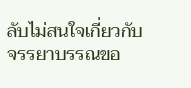ลับไม่สนใจเกี่ยวกับจรรยาบรรณขอ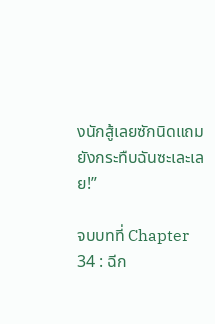งนักสู้เลยซักนิดแถมยังกระทืบฉันซะเละเลย!”

จบบทที่ Chapter 34 : ฉีก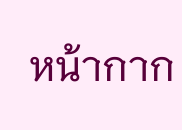หน้ากาก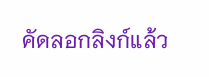คัดลอกลิงก์แล้ว